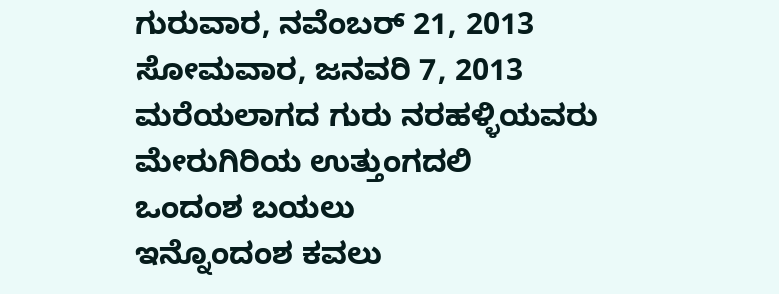ಗುರುವಾರ, ನವೆಂಬರ್ 21, 2013
ಸೋಮವಾರ, ಜನವರಿ 7, 2013
ಮರೆಯಲಾಗದ ಗುರು ನರಹಳ್ಳಿಯವರು
ಮೇರುಗಿರಿಯ ಉತ್ತುಂಗದಲಿ
ಒಂದಂಶ ಬಯಲು
ಇನ್ನೊಂದಂಶ ಕವಲು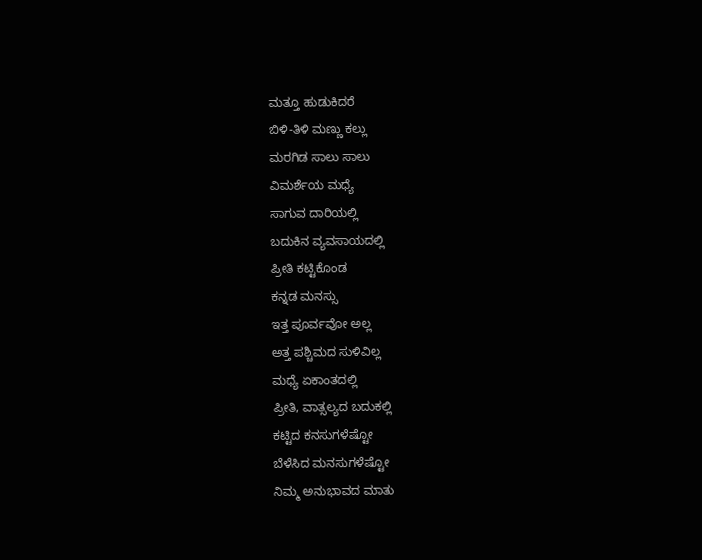ಮತ್ತೂ ಹುಡುಕಿದರೆ
ಬಿಳಿ-ತಿಳಿ ಮಣ್ಣು ಕಲ್ಲು
ಮರಗಿಡ ಸಾಲು ಸಾಲು
ವಿಮರ್ಶೆಯ ಮಧ್ಯೆ
ಸಾಗುವ ದಾರಿಯಲ್ಲಿ
ಬದುಕಿನ ವ್ಯವಸಾಯದಲ್ಲಿ
ಪ್ರೀತಿ ಕಟ್ಟಿಕೊಂಡ
ಕನ್ನಡ ಮನಸ್ಸು
ಇತ್ತ ಪೂರ್ವವೋ ಅಲ್ಲ
ಅತ್ತ ಪಶ್ಚಿಮದ ಸುಳಿವಿಲ್ಲ
ಮಧ್ಯೆ ಏಕಾಂತದಲ್ಲಿ
ಪ್ರೀತಿ, ವಾತ್ಸಲ್ಯದ ಬದುಕಲ್ಲಿ
ಕಟ್ಟಿದ ಕನಸುಗಳೆಷ್ಟೋ
ಬೆಳೆಸಿದ ಮನಸುಗಳೆಷ್ಟೋ
ನಿಮ್ಮ ಅನುಭಾವದ ಮಾತು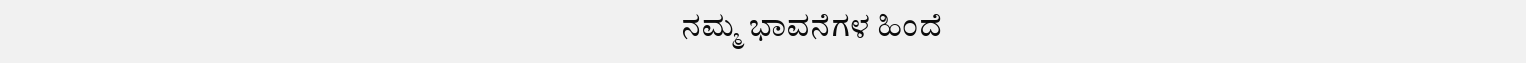ನಮ್ಮ ಭಾವನೆಗಳ ಹಿಂದೆ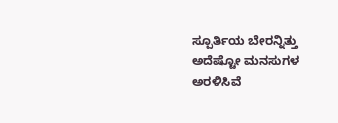ಸ್ಪೂರ್ತಿಯ ಬೇರನ್ನಿತ್ತು
ಅದೆಷ್ಟೋ ಮನಸುಗಳ ಅರಳಿಸಿವೆ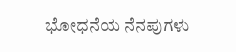ಭೋಧನೆಯ ನೆನಪುಗಳು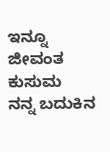ಇನ್ನೂ ಜೀವಂತ ಕುಸುಮ
ನನ್ನ ಬದುಕಿನ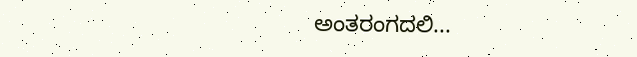ಅಂತರಂಗದಲಿ...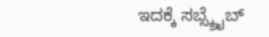ಇದಕ್ಕೆ ಸಬ್ಸ್ಕ್ರೈಬ್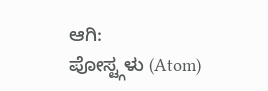ಆಗಿ:
ಪೋಸ್ಟ್ಗಳು (Atom)